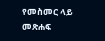የመስመር ላይ መጽሐፍ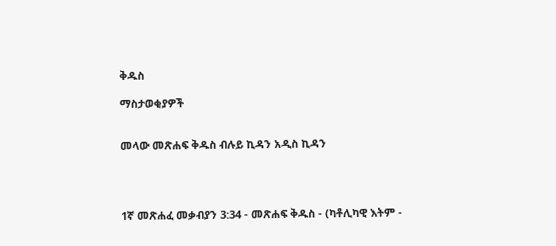ቅዱስ

ማስታወቂያዎች


መላው መጽሐፍ ቅዱስ ብሉይ ኪዳን አዲስ ኪዳን




1ኛ መጽሐፈ መቃብያን 3:34 - መጽሐፍ ቅዱስ - (ካቶሊካዊ እትም -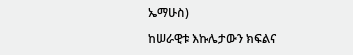ኤማሁስ)

ከሠራዊቱ እኩሌታውን ክፍልና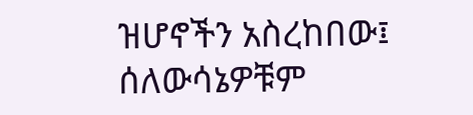ዝሆኖችን አስረከበው፤ ሰለውሳኔዎቹም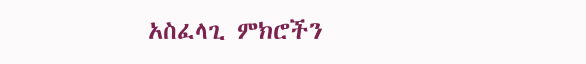አስፈላጊ ምክሮችን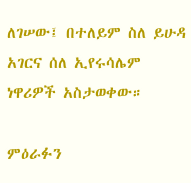ለገሠው፤ በተለይም ስለ ይሁዳ አገርና ሰለ ኢየሩሳሌም ነዋሪዎች አስታወቀው።

ምዕራፉን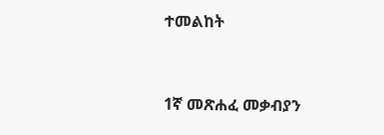ተመልከት



1ኛ መጽሐፈ መቃብያን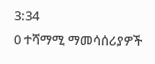3:34
0 ተሻማሚ ማመሳሰሪያዎች